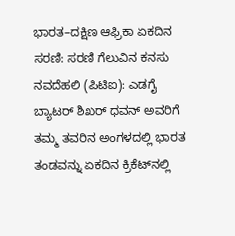ಭಾರತ–ದಕ್ಷಿಣ ಆಫ್ರಿಕಾ ಏಕದಿನ ಸರಣಿ: ಸರಣಿ ಗೆಲುವಿನ ಕನಸು ನವದೆಹಲಿ (ಪಿಟಿಐ): ಎಡಗೈ ಬ್ಯಾಟರ್ ಶಿಖರ್ ಧವನ್ ಅವರಿಗೆ ತಮ್ಮ ತವರಿನ ಅಂಗಳದಲ್ಲಿ ಭಾರತ ತಂಡವನ್ನು ಏಕದಿನ ಕ್ರಿಕೆಟ್‌ನಲ್ಲಿ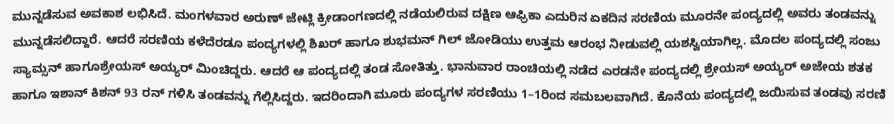ಮುನ್ನಡೆಸುವ ಅವಕಾಶ ಲಭಿಸಿದೆ. ಮಂಗಳವಾರ ಅರುಣ್ ಜೇಟ್ಲಿ ಕ್ರೀಡಾಂಗಣದಲ್ಲಿ ನಡೆಯಲಿರುವ ದಕ್ಷಿಣ ಆಫ್ರಿಕಾ ಎದುರಿನ ಏಕದಿನ ಸರಣಿಯ ಮೂರನೇ ಪಂದ್ಯದಲ್ಲಿ ಅವರು ತಂಡವನ್ನು ಮುನ್ನಡೆಸಲಿದ್ದಾರೆ. ಆದರೆ ಸರಣಿಯ ಕಳೆದೆರಡೂ ಪಂದ್ಯಗಳಲ್ಲಿ ಶಿಖರ್ ಹಾಗೂ ಶುಭಮನ್ ಗಿಲ್ ಜೋಡಿಯು ಉತ್ತಮ ಆರಂಭ ನೀಡುವಲ್ಲಿ ಯಶಸ್ವಿಯಾಗಿಲ್ಲ. ಮೊದಲ ಪಂದ್ಯದಲ್ಲಿ ಸಂಜು ಸ್ಯಾಮ್ಸನ್ ಹಾಗೂಶ್ರೇಯಸ್ ಅಯ್ಯರ್ ಮಿಂಚಿದ್ದರು. ಆದರೆ ಆ ಪಂದ್ಯದಲ್ಲಿ ತಂಡ ಸೋತಿತ್ತು. ಭಾನುವಾರ ರಾಂಚಿಯಲ್ಲಿ ನಡೆದ ಎರಡನೇ ಪಂದ್ಯದಲ್ಲಿ ಶ್ರೇಯಸ್ ಅಯ್ಯರ್ ಅಜೇಯ ಶತಕ ಹಾಗೂ ಇಶಾನ್ ಕಿಶನ್ 93 ರನ್‌ ಗಳಿಸಿ ತಂಡವನ್ನು ಗೆಲ್ಲಿಸಿದ್ದರು. ಇದರಿಂದಾಗಿ ಮೂರು ಪಂದ್ಯಗಳ ಸರಣಿಯು 1–1ರಿಂದ ಸಮಬಲವಾಗಿದೆ. ಕೊನೆಯ ಪಂದ್ಯದಲ್ಲಿ ಜಯಿಸುವ ತಂಡವು ಸರಣಿ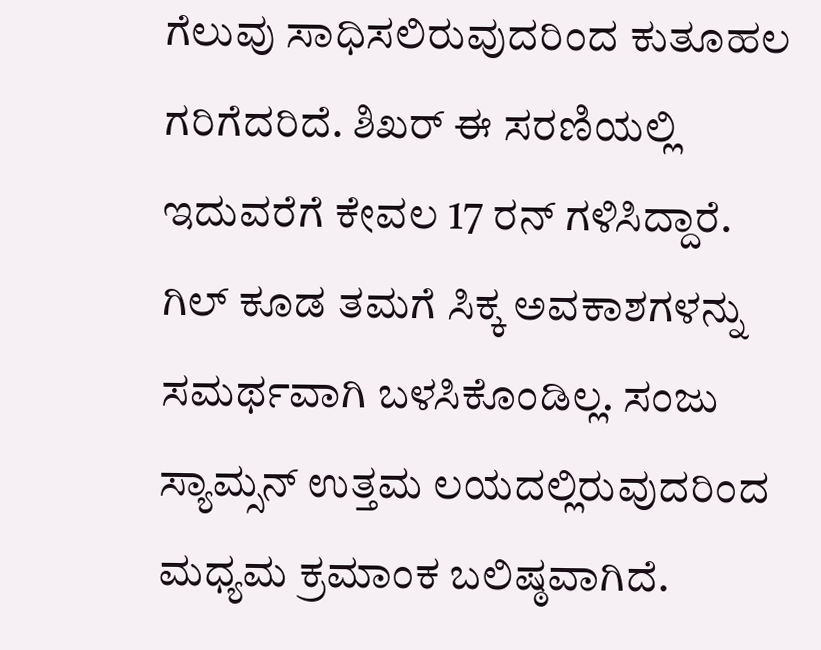ಗೆಲುವು ಸಾಧಿಸಲಿರುವುದರಿಂದ ಕುತೂಹಲ ಗರಿಗೆದರಿದೆ. ಶಿಖರ್ ಈ ಸರಣಿಯಲ್ಲಿ ಇದುವರೆಗೆ ಕೇವಲ 17 ರನ್‌ ಗಳಿಸಿದ್ದಾರೆ. ಗಿಲ್ ಕೂಡ ತಮಗೆ ಸಿಕ್ಕ ಅವಕಾಶಗಳನ್ನು ಸಮರ್ಥವಾಗಿ ಬಳಸಿಕೊಂಡಿಲ್ಲ. ಸಂಜು ಸ್ಯಾಮ್ಸನ್ ಉತ್ತಮ ಲಯದಲ್ಲಿರುವುದರಿಂದ ಮಧ್ಯಮ ಕ್ರಮಾಂಕ ಬಲಿಷ್ಠವಾಗಿದೆ.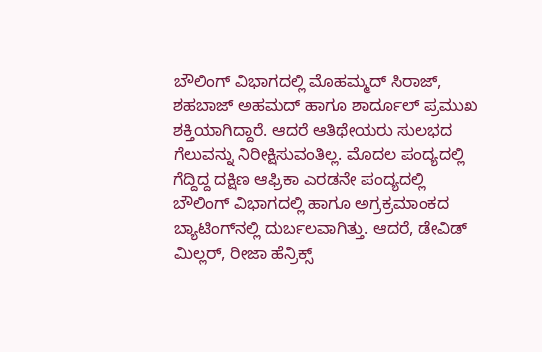ಬೌಲಿಂಗ್ ವಿಭಾಗದಲ್ಲಿ ಮೊಹಮ್ಮದ್ ಸಿರಾಜ್, ಶಹಬಾಜ್ ಅಹಮದ್ ಹಾಗೂ ಶಾರ್ದೂಲ್ ಪ್ರಮುಖ ಶಕ್ತಿಯಾಗಿದ್ದಾರೆ. ಆದರೆ ಆತಿಥೇಯರು ಸುಲಭದ ಗೆಲುವನ್ನು ನಿರೀಕ್ಷಿಸುವಂತಿಲ್ಲ. ಮೊದಲ ಪಂದ್ಯದಲ್ಲಿ ಗೆದ್ದಿದ್ದ ದಕ್ಷಿಣ ಆಫ್ರಿಕಾ ಎರಡನೇ ಪಂದ್ಯದಲ್ಲಿ ಬೌಲಿಂಗ್ ವಿಭಾಗದಲ್ಲಿ ಹಾಗೂ ಅಗ್ರಕ್ರಮಾಂಕದ ಬ್ಯಾಟಿಂಗ್‌ನಲ್ಲಿ ದುರ್ಬಲವಾಗಿತ್ತು. ಆದರೆ, ಡೇವಿಡ್ ಮಿಲ್ಲರ್, ರೀಜಾ ಹೆನ್ರಿಕ್ಸ್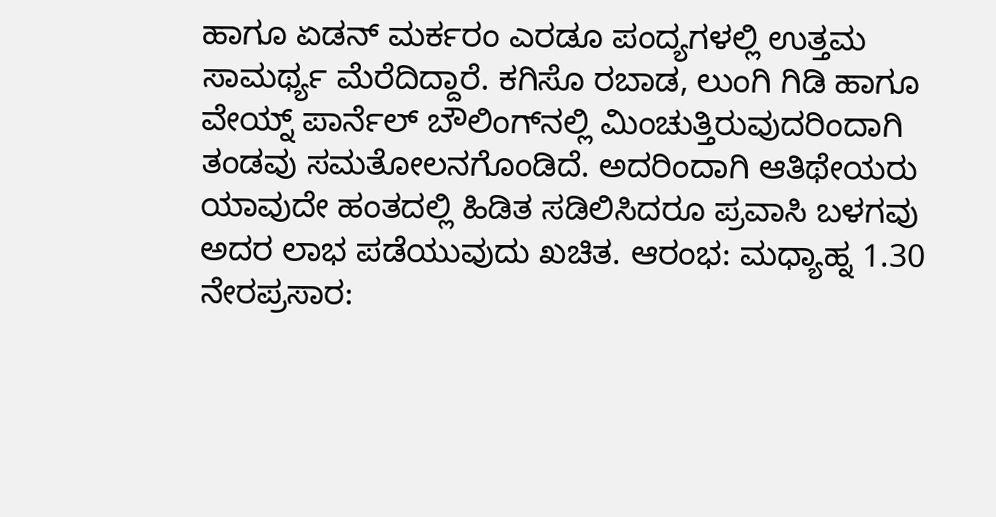ಹಾಗೂ ಏಡನ್ ಮರ್ಕರಂ ಎರಡೂ ಪಂದ್ಯಗಳಲ್ಲಿ ಉತ್ತಮ ಸಾಮರ್ಥ್ಯ ಮೆರೆದಿದ್ದಾರೆ. ಕಗಿಸೊ ರಬಾಡ, ಲುಂಗಿ ಗಿಡಿ ಹಾಗೂ ವೇಯ್ನ್ ಪಾರ್ನೆಲ್ ಬೌಲಿಂಗ್‌ನಲ್ಲಿ ಮಿಂಚುತ್ತಿರುವುದರಿಂದಾಗಿ ತಂಡವು ಸಮತೋಲನಗೊಂಡಿದೆ. ಅದರಿಂದಾಗಿ ಆತಿಥೇಯರು ಯಾವುದೇ ಹಂತದಲ್ಲಿ ಹಿಡಿತ ಸಡಿಲಿಸಿದರೂ ಪ್ರವಾಸಿ ಬಳಗವು ಅದರ ಲಾಭ ಪಡೆಯುವುದು ಖಚಿತ. ಆರಂಭ: ಮಧ್ಯಾಹ್ನ 1.30 ನೇರಪ್ರಸಾರ: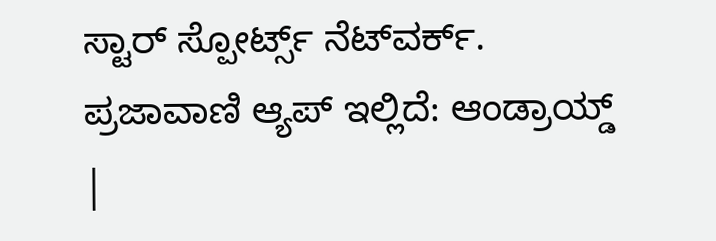ಸ್ಟಾರ್‌ ಸ್ಪೋರ್ಟ್ಸ್‌ ನೆಟ್‌ವರ್ಕ್. ಪ್ರಜಾವಾಣಿ ಆ್ಯಪ್ ಇಲ್ಲಿದೆ: ಆಂಡ್ರಾಯ್ಡ್ |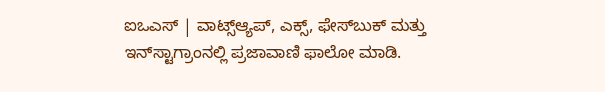ಐಒಎಸ್ | ವಾಟ್ಸ್ಆ್ಯಪ್, ಎಕ್ಸ್, ಫೇಸ್‌ಬುಕ್ ಮತ್ತು ಇನ್‌ಸ್ಟಾಗ್ರಾಂನಲ್ಲಿ ಪ್ರಜಾವಾಣಿ ಫಾಲೋ ಮಾಡಿ.